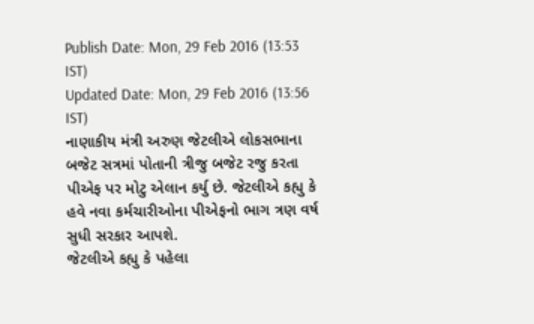Publish Date: Mon, 29 Feb 2016 (13:53 IST)
Updated Date: Mon, 29 Feb 2016 (13:56 IST)
નાણાકીય મંત્રી અરુણ જેટલીએ લોકસભાના બજેટ સત્રમાં પોતાની ત્રીજુ બજેટ રજુ કરતા પીએફ પર મોટુ એલાન કર્યુ છે. જેટલીએ કહ્યુ કે હવે નવા કર્મચારીઓના પીએફનો ભાગ ત્રણ વર્ષ સુધી સરકાર આપશે.
જેટલીએ કહ્યુ કે પહેલા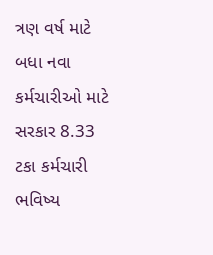ત્રણ વર્ષ માટે બધા નવા કર્મચારીઓ માટે સરકાર 8.33 ટકા કર્મચારી ભવિષ્ય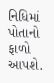નિધિમાં પોતાનો ફાળો આપશે.